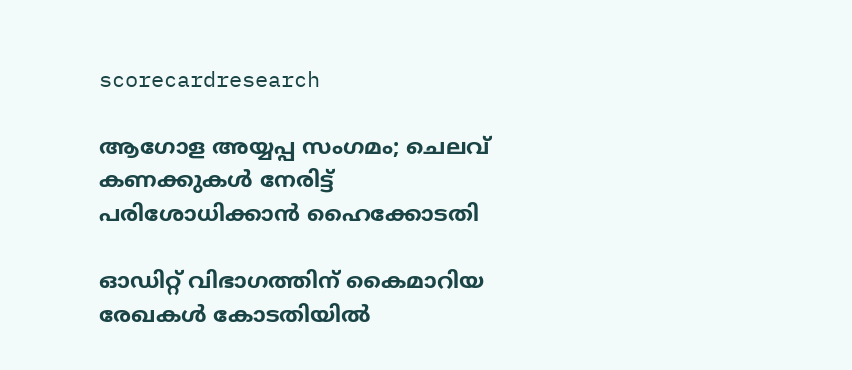scorecardresearch

ആഗോള അയ്യപ്പ സംഗമം; ചെലവ് കണക്കുകൾ നേരിട്ട് പരിശോധിക്കാൻ ഹൈക്കോടതി

ഓഡിറ്റ് വിഭാഗത്തിന് കൈമാറിയ രേഖകൾ കോടതിയിൽ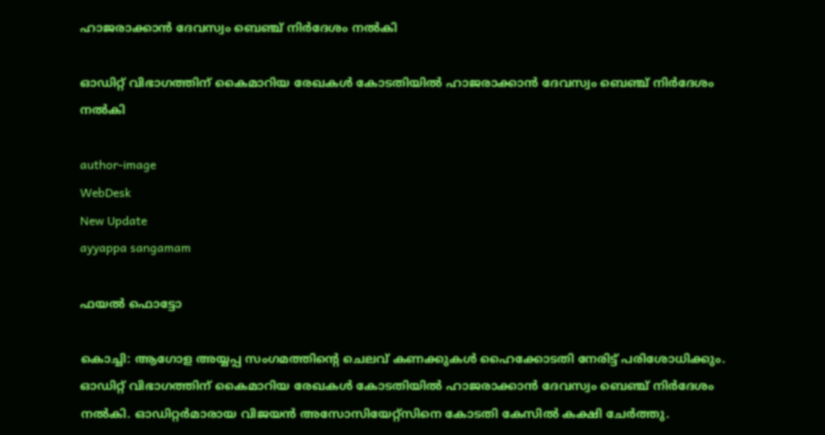ഹാജരാക്കാൻ ദേവസ്വം ബെഞ്ച് നിർദേശം നൽകി

ഓഡിറ്റ് വിഭാഗത്തിന് കൈമാറിയ രേഖകൾ കോടതിയിൽ ഹാജരാക്കാൻ ദേവസ്വം ബെഞ്ച് നിർദേശം നൽകി

author-image
WebDesk
New Update
ayyappa sangamam

ഫയൽ ഫൊട്ടോ

കൊച്ചി: ആഗോള അയ്യപ്പ സംഗമത്തിൻ്റെ ചെലവ് കണക്കുകൾ ഹൈക്കോടതി നേരിട്ട് പരിശോധിക്കും. ഓഡിറ്റ് വിഭാഗത്തിന് കൈമാറിയ രേഖകൾ കോടതിയിൽ ഹാജരാക്കാൻ ദേവസ്വം ബെഞ്ച് നിർദേശം നൽകി. ഓഡിറ്റർമാരായ വിജയൻ അസോസിയേറ്റ്സിനെ കോടതി കേസിൽ കക്ഷി ചേർത്തു.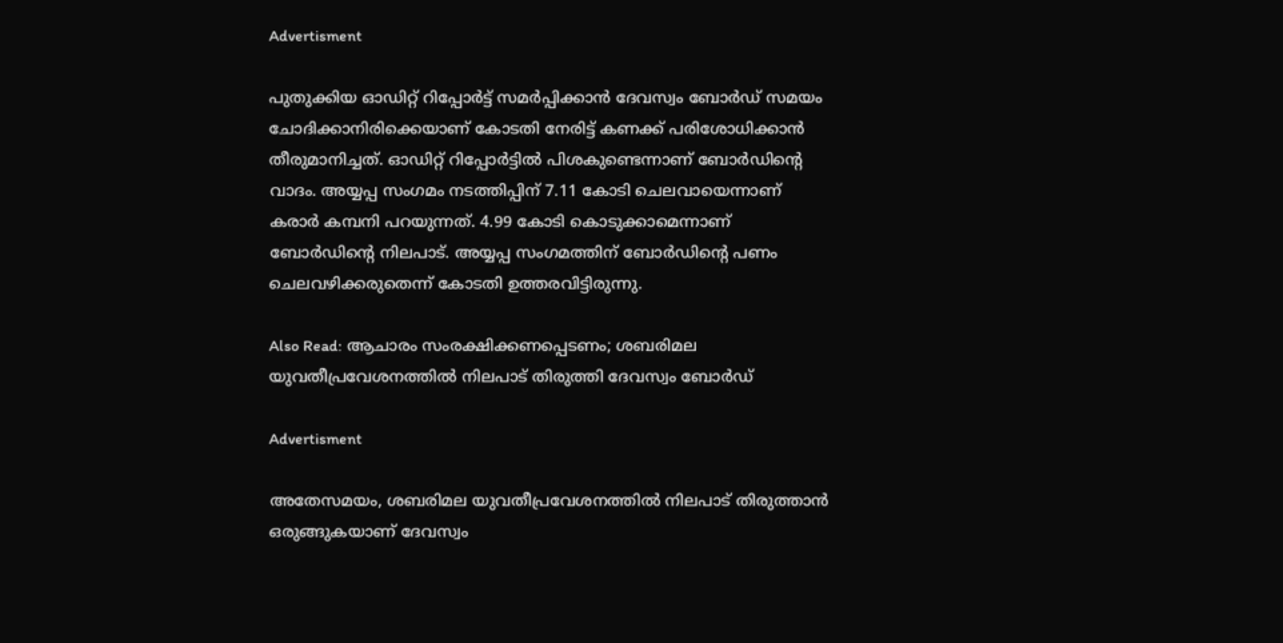Advertisment

പുതുക്കിയ ഓഡിറ്റ് റിപ്പോർട്ട് സമർപ്പിക്കാൻ ദേവസ്വം ബോർഡ് സമയം ചോദിക്കാനിരിക്കെയാണ് കോടതി നേരിട്ട് കണക്ക് പരിശോധിക്കാൻ തീരുമാനിച്ചത്. ഓഡിറ്റ് റിപ്പോർട്ടിൽ പിശകുണ്ടെന്നാണ് ബോർഡിൻ്റെ വാദം. അയ്യപ്പ സംഗമം നടത്തിപ്പിന് 7.11 കോടി ചെലവായെന്നാണ് കരാർ കമ്പനി പറയുന്നത്. 4.99 കോടി കൊടുക്കാമെന്നാണ് ബോർഡിൻ്റെ നിലപാട്. അയ്യപ്പ സംഗമത്തിന് ബോർഡിൻ്റെ പണം ചെലവഴിക്കരുതെന്ന് കോടതി ഉത്തരവിട്ടിരുന്നു.

Also Read: ആചാരം സംരക്ഷിക്കണപ്പെടണം; ശബരിമല യുവതീപ്രവേശനത്തിൽ നിലപാട് തിരുത്തി ദേവസ്വം ബോർഡ്

Advertisment

അതേസമയം, ശബരിമല യുവതീപ്രവേശനത്തിൽ നിലപാട് തിരുത്താൻ ഒരുങ്ങുകയാണ് ദേവസ്വം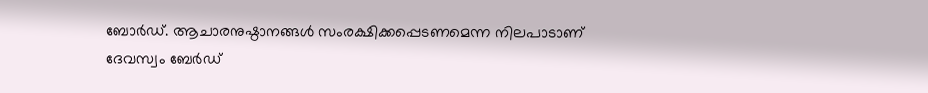ബോർഡ്. ആചാരനുഷ്ഠാനങ്ങള്‍ സംരക്ഷിക്കപ്പെടണമെന്ന നിലപാടാണ് ദേവസ്വം ബേർഡ്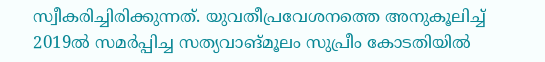സ്വീകരിച്ചിരിക്കുന്നത്. യുവതീപ്രവേശനത്തെ അനുകൂലിച്ച് 2019ൽ സമർപ്പിച്ച സത്യവാങ്മൂലം സുപ്രീം കോടതിയിൽ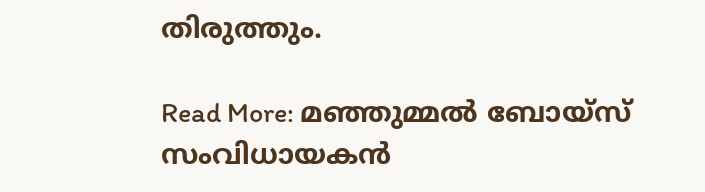തിരുത്തും.

Read More: മഞ്ഞുമ്മൽ ബോയ്‌സ് സംവിധായകൻ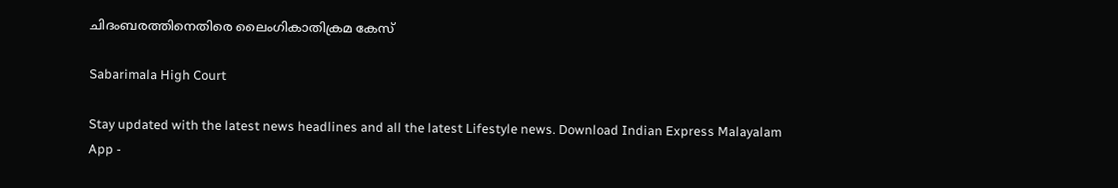ചിദംബരത്തിനെതിരെ ലൈംഗികാതിക്രമ കേസ്

Sabarimala High Court

Stay updated with the latest news headlines and all the latest Lifestyle news. Download Indian Express Malayalam App -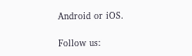Android or iOS.

Follow us: